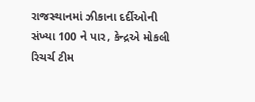રાજસ્થાનમાં ઝીકાના દર્દીઓની સંખ્યા 100 ને પાર, કેન્દ્રએ મોકલી રિચર્ચ ટીમ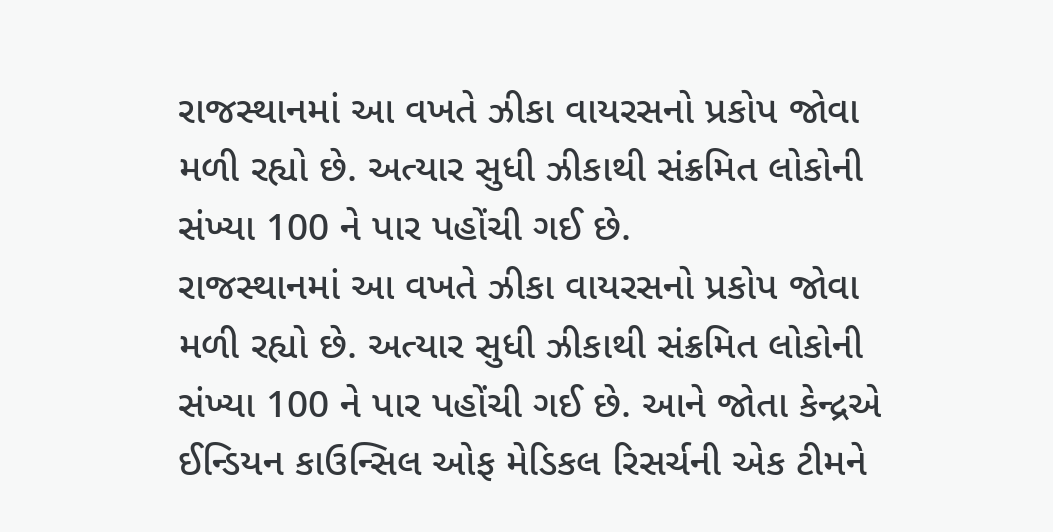રાજસ્થાનમાં આ વખતે ઝીકા વાયરસનો પ્રકોપ જોવા મળી રહ્યો છે. અત્યાર સુધી ઝીકાથી સંક્રમિત લોકોની સંખ્યા 100 ને પાર પહોંચી ગઈ છે.
રાજસ્થાનમાં આ વખતે ઝીકા વાયરસનો પ્રકોપ જોવા મળી રહ્યો છે. અત્યાર સુધી ઝીકાથી સંક્રમિત લોકોની સંખ્યા 100 ને પાર પહોંચી ગઈ છે. આને જોતા કેન્દ્રએ ઈન્ડિયન કાઉન્સિલ ઓફ મેડિકલ રિસર્ચની એક ટીમને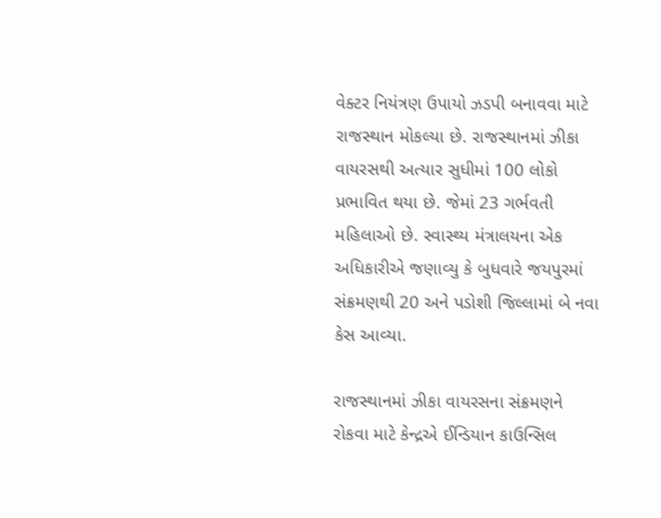વેક્ટર નિયંત્રણ ઉપાયો ઝડપી બનાવવા માટે રાજસ્થાન મોકલ્યા છે. રાજસ્થાનમાં ઝીકા વાયરસથી અત્યાર સુધીમાં 100 લોકો પ્રભાવિત થયા છે. જેમાં 23 ગર્ભવતી મહિલાઓ છે. સ્વાસ્થ્ય મંત્રાલયના એક અધિકારીએ જણાવ્યુ કે બુધવારે જયપુરમાં સંક્રમણથી 20 અને પડોશી જિલ્લામાં બે નવા કેસ આવ્યા.

રાજસ્થાનમાં ઝીકા વાયરસના સંક્રમણને રોકવા માટે કેન્દ્રએ ઈન્ડિયાન કાઉન્સિલ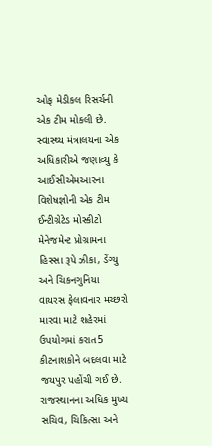ઓફ મેડીકલ રિસર્ચની એક ટીમ મોકલી છે. સ્વાસ્થ્ય મંત્રાલયના એક અધિકારીએ જણાવ્યુ કે આઈસીએમઆરના વિશેષજ્ઞોની એક ટીમ ઈન્ટીગ્રેટેડ મોસ્કીટો મેનેજમેન્ટ પ્રોગ્રામના હિસ્સા રૂપે ઝીકા, ડેંગ્યુ અને ચિકનગુનિયા વાયરસ ફેલાવનાર મચ્છરો મારવા માટે શહેરમાં ઉપયોગમાં કરાત5 કીટનાશકોને બદલવા માટે જયપુર પહોંચી ગઈ છે.
રાજસ્થાનના અધિક મુખ્ય સચિવ, ચિકિત્સા અને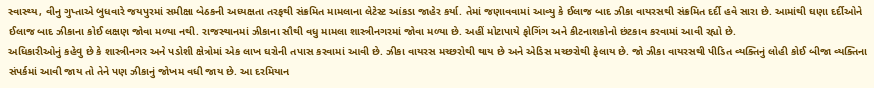સ્વાસ્થ્ય, વીનુ ગુપ્તાએ બુધવારે જયપુરમાં સમીક્ષા બેઠકની અધ્યક્ષતા તરફથી સંક્રમિત મામલાના લેટેસ્ટ આંકડા જાહેર કર્યા. તેમાં જણાવવામાં આવ્યુ કે ઈલાજ બાદ ઝીકા વાયરસથી સંક્રમિત દર્દી હવે સારા છે. આમાંથી ઘણા દર્દીઓને ઈલાજ બાદ ઝીકાના કોઈ લક્ષણ જોવા મળ્યા નથી. રાજસ્થાનમાં ઝીકાના સૌથી વધુ મામલા શાસ્ત્રીનગરમાં જોવા મળ્યા છે. અહીં મોટાપાયે ફોગિંગ અને કીટનાશકોનો છંટકાવ કરવામાં આવી રહ્યો છે.
અધિકારીઓનું કહેવુ છે કે શાસ્ત્રીનગર અને પડોશી ક્ષેત્રોમાં એક લાખ ઘરોની તપાસ કરવામાં આવી છે. ઝીકા વાયરસ મચ્છરોથી થાય છે અને એડિસ મચ્છરોથી ફેલાય છે. જો ઝીકા વાયરસથી પીડિત વ્યક્તિનું લોહી કોઈ બીજા વ્યક્તિના સંપર્કમાં આવી જાય તો તેને પણ ઝીકાનું જોખમ વધી જાય છે. આ દરમિયાન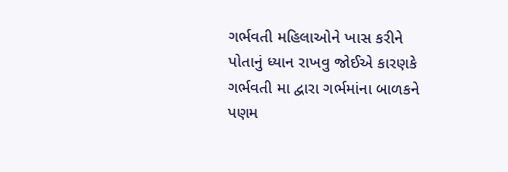ગર્ભવતી મહિલાઓને ખાસ કરીને પોતાનું ધ્યાન રાખવુ જોઈએ કારણકે ગર્ભવતી મા દ્વારા ગર્ભમાંના બાળકને પણમ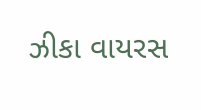ઝીકા વાયરસ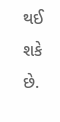થઈ શકે છે.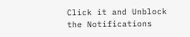Click it and Unblock the Notifications